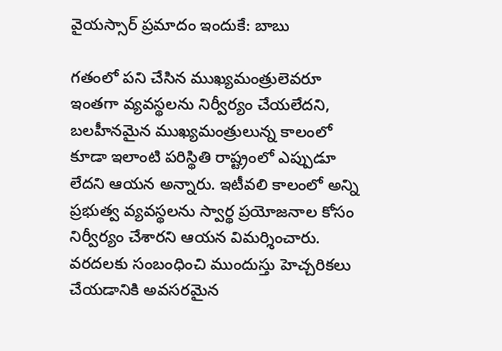వైయస్సార్ ప్రమాదం ఇందుకే: బాబు

గతంలో పని చేసిన ముఖ్యమంత్రులెవరూ ఇంతగా వ్యవస్థలను నిర్వీర్యం చేయలేదని, బలహీనమైన ముఖ్యమంత్రులున్న కాలంలో కూడా ఇలాంటి పరిస్థితి రాష్ట్రంలో ఎప్పుడూ లేదని ఆయన అన్నారు. ఇటీవలి కాలంలో అన్ని ప్రభుత్వ వ్యవస్థలను స్వార్థ ప్రయోజనాల కోసం నిర్వీర్యం చేశారని ఆయన విమర్శించారు. వరదలకు సంబంధించి ముందుస్తు హెచ్చరికలు చేయడానికి అవసరమైన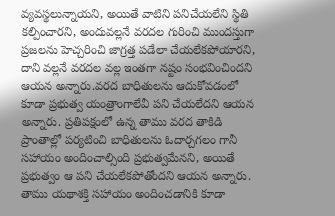వ్యవస్థలున్నాయని, అయితే వాటిని పనిచేయలేని స్థితి కల్పించారని, అందువల్లనే వరదల గురించి ముందస్తుగా ప్రజలను హెచ్చరించి జాగ్రత్త పడేలా చేయలేకపోయారని, దాని వల్లనే వరదల వల్ల ఇంతగా నష్టం సంభవించిందని ఆయన అన్నారు.వరద బాధితులను ఆదుకోవడంలో కూడా ప్రభుత్వ యంత్రాంగాలేవీ పని చేయలేదని ఆయన అన్నారు. ప్రతిపక్షంలో ఉన్న తాము వరద తాకిడి ప్రాంతాల్లో పర్యటించి బాధితులను ఓదార్చగలం గానీ సహాయం అందించాల్సింది ప్రభుత్వమేనని, అయితే ప్రభుత్వం ఆ పని చేయలేకపోతోందని ఆయన అన్నారు. తాము యథాశక్తి సహాయం అందించడానికి కూడా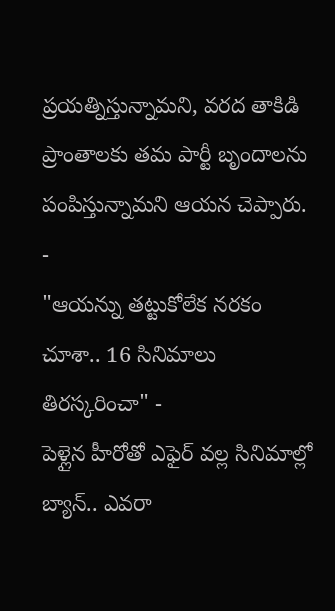ప్రయత్నిస్తున్నామని, వరద తాకిడి ప్రాంతాలకు తమ పార్టీ బృందాలను పంపిస్తున్నామని ఆయన చెప్పారు.
-
"ఆయన్ను తట్టుకోలేక నరకం చూశా.. 16 సినిమాలు తిరస్కరించా" -
పెళ్లైన హీరోతో ఎఫైర్ వల్ల సినిమాల్లో బ్యాన్.. ఎవరా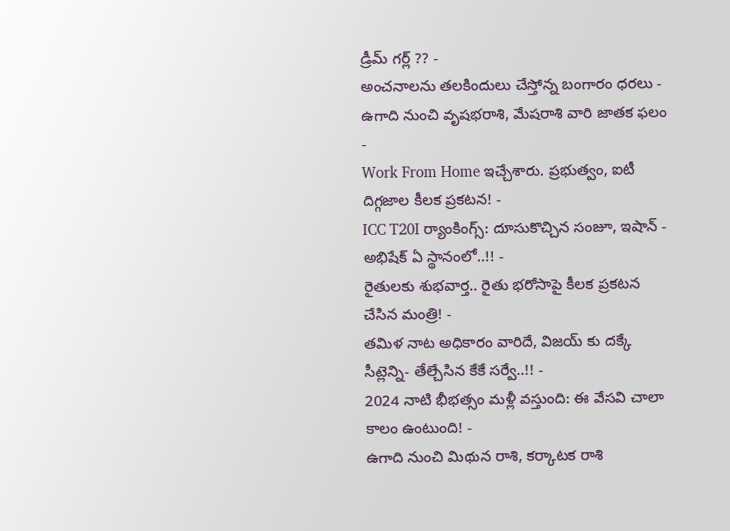డ్రీమ్ గర్ల్ ?? -
అంచనాలను తలకిందులు చేస్తోన్న బంగారం ధరలు -
ఉగాది నుంచి వృషభరాశి, మేషరాశి వారి జాతక ఫలం -
Work From Home ఇచ్చేశారు. ప్రభుత్వం, ఐటీ దిగ్గజాల కీలక ప్రకటన! -
ICC T20I ర్యాంకింగ్స్: దూసుకొచ్చిన సంజూ, ఇషాన్ - అభిషేక్ ఏ స్థానంలో..!! -
రైతులకు శుభవార్త.. రైతు భరోసాపై కీలక ప్రకటన చేసిన మంత్రి! -
తమిళ నాట అధికారం వారిదే, విజయ్ కు దక్కే సీట్లెన్ని- తేల్చేసిన కేకే సర్వే..!! -
2024 నాటి భీభత్సం మళ్లీ వస్తుంది: ఈ వేసవి చాలా కాలం ఉంటుంది! -
ఉగాది నుంచి మిథున రాశి, కర్కాటక రాశి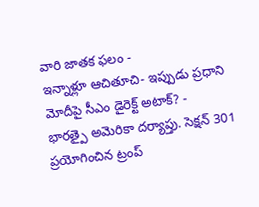వారి జాతక ఫలం -
ఇన్నాళ్లూ ఆచితూచి- ఇప్పుడు ప్రధాని మోదీపై సీఎం డైరెక్ట్ అటాక్? -
భారత్పై అమెరికా దర్యాప్తు. సెక్షన్ 301 ప్రయోగించిన ట్రంప్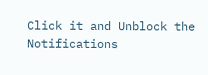Click it and Unblock the Notifications